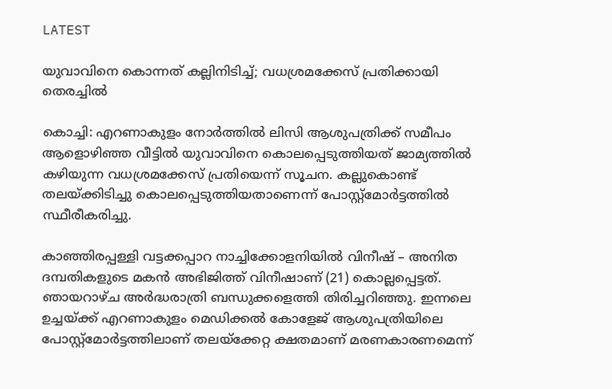LATEST

യുവാവിനെ കൊന്നത് കല്ലിനിടിച്ച്; വധശ്രമക്കേസ് പ്രതിക്കായി തെരച്ചിൽ

കൊച്ചി: എറണാകുളം നോർത്തിൽ ലിസി ആശുപത്രിക്ക് സമീപം ആളൊഴിഞ്ഞ വീട്ടിൽ യുവാവിനെ കൊലപ്പെടുത്തിയത് ജാമ്യത്തിൽ കഴിയുന്ന വധശ്രമക്കേസ് പ്രതിയെന്ന് സൂചന. കല്ലുകൊണ്ട് തലയ്‌ക്കിടിച്ചു കൊലപ്പെടുത്തിയതാണെന്ന് പോസ്റ്റ്മോർട്ടത്തിൽ സ്ഥീരീകരിച്ചു.

കാഞ്ഞിരപ്പള്ളി വട്ടക്കപ്പാറ നാച്ചിക്കോളനിയിൽ വിനീഷ് – അനിത ദമ്പതികളുടെ മകൻ അഭിജിത്ത് വിനീഷാണ് (21) കൊല്ലപ്പെട്ടത്. ഞായറാഴ്ച അർദ്ധരാത്രി ബന്ധുക്കളെത്തി തിരിച്ചറിഞ്ഞു. ഇന്നലെ ഉച്ചയ്ക്ക് എറണാകുളം മെഡിക്കൽ കോളേജ് ആശുപത്രിയിലെ പോസ്റ്റ്മോർട്ടത്തിലാണ് തലയ്ക്കേറ്റ ക്ഷതമാണ് മരണകാരണമെന്ന്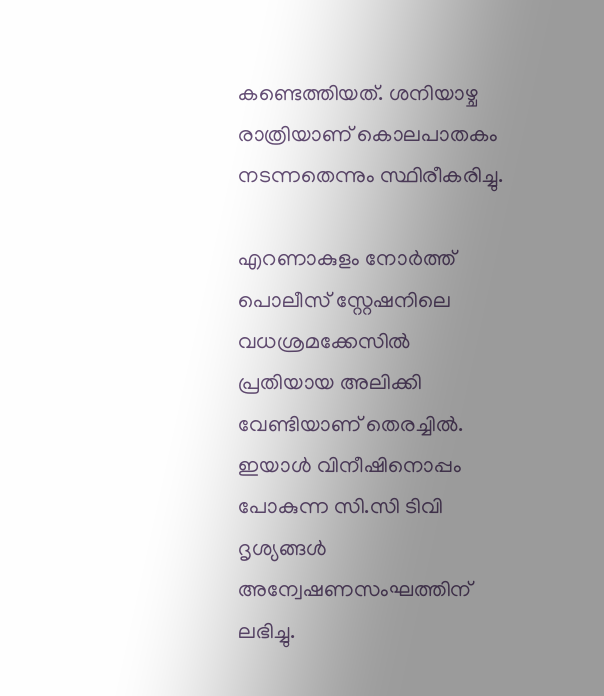കണ്ടെത്തിയത്. ശനിയാഴ്ച രാത്രിയാണ് കൊലപാതകം നടന്നതെന്നും സ്ഥിരീകരിച്ചു.

എറണാകുളം നോർത്ത് പൊലീസ് സ്റ്റേഷനിലെ വധശ്രമക്കേസിൽ പ്രതിയായ അലിക്കി വേണ്ടിയാണ് തെരച്ചിൽ. ഇയാൾ വിനീഷിനൊപ്പം പോകുന്ന സി.സി ടിവി ദൃശ്യങ്ങൾ അന്വേഷണസംഘത്തിന് ലഭിച്ചു.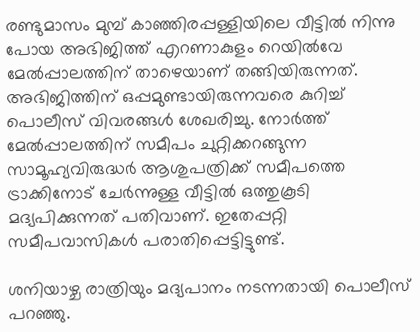രണ്ടുമാസം മുമ്പ് കാഞ്ഞിരപ്പള്ളിയിലെ വീട്ടിൽ നിന്നു പോയ അഭിജിത്ത് എറണാകുളം റെയിൽവേ മേൽപ്പാലത്തിന് താഴെയാണ് തങ്ങിയിരുന്നത്. അഭിജിത്തിന് ഒപ്പമുണ്ടായിരുന്നവരെ കുറിച്ച് പൊലീസ് വിവരങ്ങൾ ശേഖരിച്ചു. നോർത്ത് മേൽപ്പാലത്തിന് സമീപം ചുറ്റിക്കറങ്ങുന്ന സാമൂഹ്യവിരുദ്ധർ ആശുപത്രിക്ക് സമീപത്തെ ട്രാക്കിനോട് ചേർന്നുള്ള വീട്ടിൽ ഒത്തുകൂടി മദ്യപിക്കുന്നത് പതിവാണ്. ഇതേപ്പറ്റി സമീപവാസികൾ പരാതിപ്പെട്ടിട്ടുണ്ട്.

ശനിയാഴ്ച രാത്രിയും മദ്യപാനം നടന്നതായി പൊലീസ് പറഞ്ഞു.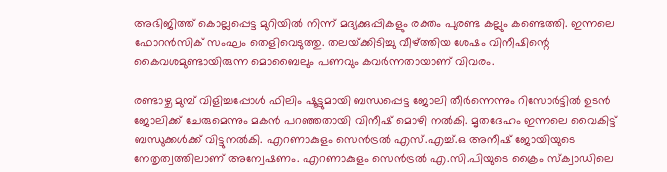അഭിജിത്ത് കൊല്ലപ്പെട്ട മുറിയിൽ നിന്ന് മദ്യക്കുപ്പികളും രക്തം പുരണ്ട കല്ലും കണ്ടെത്തി. ഇന്നലെ ഫോറൻസിക് സംഘം തെളിവെടുത്തു. തലയ്‌ക്കിടിച്ചു വീഴ്‌ത്തിയ ശേഷം വിനീഷിന്റെ കൈവശമുണ്ടായിരുന്ന മൊബൈലും പണവും കവർന്നതായാണ് വിവരം.

രണ്ടാഴ്ച മുമ്പ് വിളിച്ചപ്പോൾ ഫിലിം ഷൂട്ടുമായി ബന്ധപ്പെട്ട ജോലി തീർന്നെന്നും റിസോർട്ടിൽ ഉടൻ ജോലിക്ക് ചേരുമെന്നും മകൻ പറഞ്ഞതായി വിനീഷ് മൊഴി നൽകി. മൃതദേഹം ഇന്നലെ വൈകിട്ട് ബന്ധുക്കൾക്ക് വിട്ടുനൽകി. എറണാകുളം സെൻട്രൽ എസ്.എച്ച്.ഒ അനീഷ് ജോയിയുടെ നേതൃത്വത്തിലാണ് അന്വേഷണം. എറണാകുളം സെൻട്രൽ എ.സി.പിയുടെ ക്രൈം സ്ക്വാഡിലെ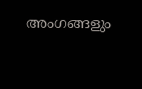അംഗങ്ങളും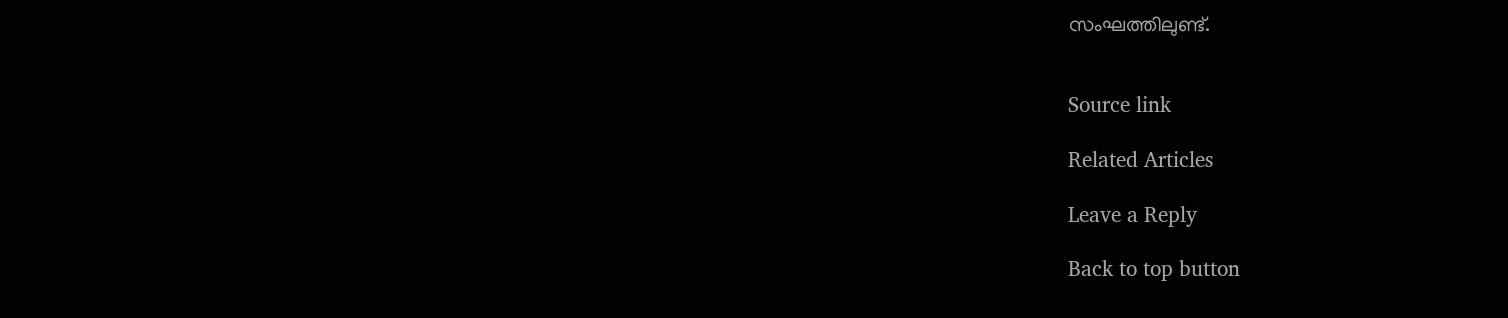സംഘത്തിലുണ്ട്.


Source link

Related Articles

Leave a Reply

Back to top button